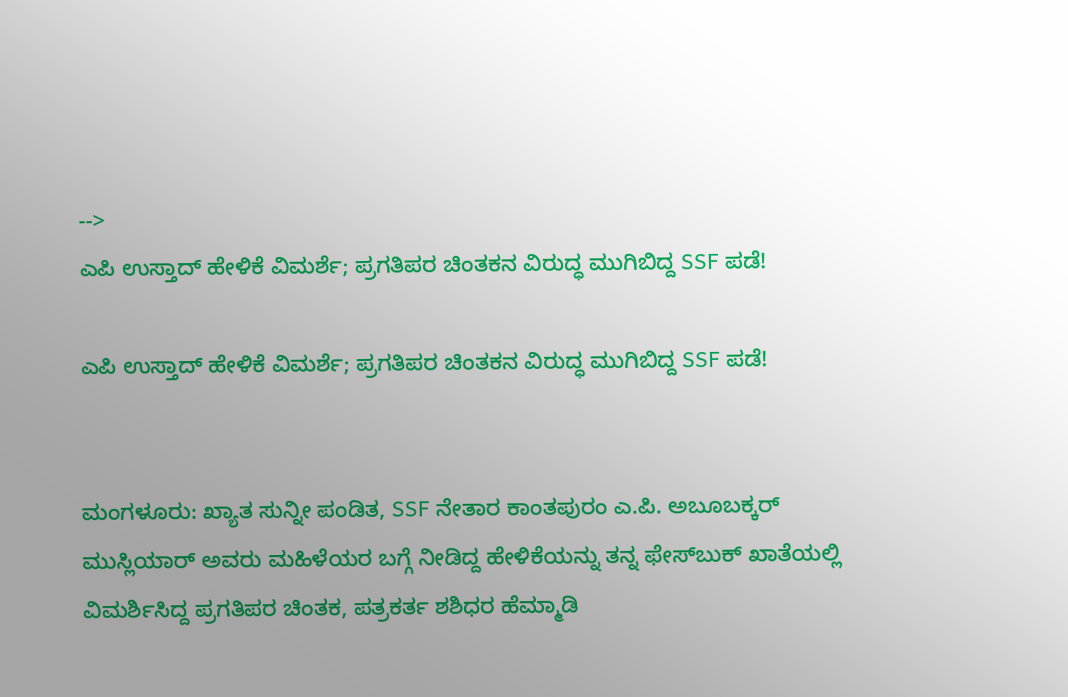-->
ಎಪಿ ಉಸ್ತಾದ್ ಹೇಳಿಕೆ ವಿಮರ್ಶೆ; ಪ್ರಗತಿಪರ ಚಿಂತಕನ ವಿರುದ್ಧ ಮುಗಿಬಿದ್ದ SSF ಪಡೆ!

ಎಪಿ ಉಸ್ತಾದ್ ಹೇಳಿಕೆ ವಿಮರ್ಶೆ; ಪ್ರಗತಿಪರ ಚಿಂತಕನ ವಿರುದ್ಧ ಮುಗಿಬಿದ್ದ SSF ಪಡೆ!


ಮಂಗಳೂರು: ಖ್ಯಾತ ಸುನ್ನೀ ಪಂಡಿತ, SSF ನೇತಾರ ಕಾಂತಪುರಂ ಎ.ಪಿ. ಅಬೂಬಕ್ಕರ್ ಮುಸ್ಲಿಯಾರ್ ಅವರು ಮಹಿಳೆಯರ ಬಗ್ಗೆ ನೀಡಿದ್ದ ಹೇಳಿಕೆಯನ್ನು ತನ್ನ ಫೇಸ್‌ಬುಕ್ ಖಾತೆಯಲ್ಲಿ ವಿಮರ್ಶಿಸಿದ್ದ ಪ್ರಗತಿಪರ ಚಿಂತಕ, ಪತ್ರಕರ್ತ ಶಶಿಧರ ಹೆಮ್ಮಾಡಿ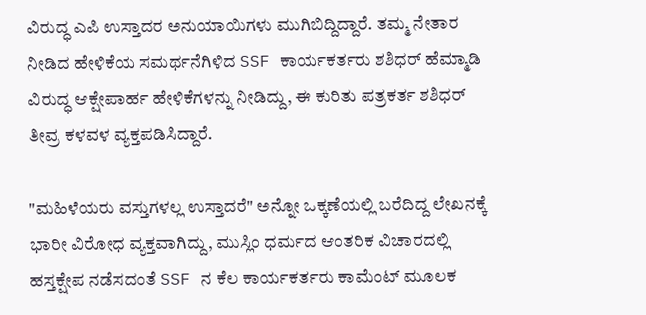ವಿರುದ್ಧ ಎಪಿ ಉಸ್ತಾದರ ಅನುಯಾಯಿಗಳು ಮುಗಿಬಿದ್ದಿದ್ದಾರೆ. ತಮ್ಮ ನೇತಾರ ನೀಡಿದ ಹೇಳಿಕೆಯ ಸಮರ್ಥನೆಗಿಳಿದ SSF ಕಾರ್ಯಕರ್ತರು ಶಶಿಧರ್ ಹೆಮ್ಮಾಡಿ ವಿರುದ್ಧ ಆಕ್ಷೇಪಾರ್ಹ ಹೇಳಿಕೆಗಳನ್ನು ನೀಡಿದ್ದು, ಈ ಕುರಿತು ಪತ್ರಕರ್ತ ಶಶಿಧರ್ ತೀವ್ರ ಕಳವಳ ವ್ಯಕ್ತಪಡಿಸಿದ್ದಾರೆ.

"ಮಹಿಳೆಯರು ವಸ್ತುಗಳಲ್ಲ ಉಸ್ತಾದರೆ" ಅನ್ನೋ ಒಕ್ಕಣೆಯಲ್ಲಿ ಬರೆದಿದ್ದ ಲೇಖನಕ್ಕೆ ಭಾರೀ ವಿರೋಧ ವ್ಯಕ್ತವಾಗಿದ್ದು, ಮುಸ್ಲಿಂ ಧರ್ಮದ ಆಂತರಿಕ ವಿಚಾರದಲ್ಲಿ ಹಸ್ತಕ್ಷೇಪ ನಡೆಸದಂತೆ SSF ನ ಕೆಲ ಕಾರ್ಯಕರ್ತರು ಕಾಮೆಂಟ್ ಮೂಲಕ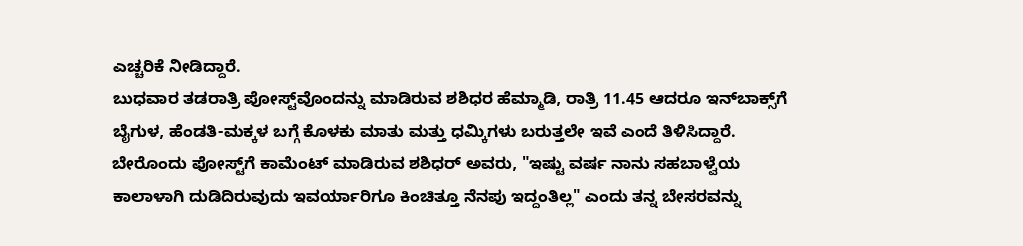ಎಚ್ಚರಿಕೆ ನೀಡಿದ್ದಾರೆ.
ಬುಧವಾರ ತಡರಾತ್ರಿ ಪೋಸ್ಟ್‌ವೊಂದನ್ನು ಮಾಡಿರುವ ಶಶಿಧರ ಹೆಮ್ಮಾಡಿ, ರಾತ್ರಿ 11.45 ಆದರೂ ಇನ್‌ಬಾಕ್ಸ್‌ಗೆ ಬೈಗುಳ, ಹೆಂಡತಿ-ಮಕ್ಕಳ ಬಗ್ಗೆ ಕೊಳಕು ಮಾತು ಮತ್ತು ಧಮ್ಕಿಗಳು ಬರುತ್ತಲೇ ಇವೆ ಎಂದೆ ತಿಳಿಸಿದ್ದಾರೆ. ಬೇರೊಂದು ಪೋಸ್ಟ್‌ಗೆ ಕಾಮೆಂಟ್ ಮಾಡಿರುವ ಶಶಿಧರ್ ಅವರು, "ಇಷ್ಟು ವರ್ಷ ನಾನು ಸಹಬಾಳ್ವೆಯ ಕಾಲಾಳಾಗಿ ದುಡಿದಿರುವುದು ಇವರ್ಯಾರಿಗೂ ಕಿಂಚಿತ್ತೂ ನೆನಪು ಇದ್ದಂತಿಲ್ಲ" ಎಂದು ತನ್ನ ಬೇಸರವನ್ನು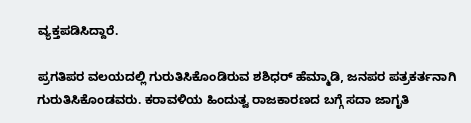ವ್ಯಕ್ತಪಡಿಸಿದ್ದಾರೆ.

ಪ್ರಗತಿಪರ ವಲಯದಲ್ಲಿ ಗುರುತಿಸಿಕೊಂಡಿರುವ ಶಶಿಧರ್ ಹೆಮ್ಮಾಡಿ, ಜನಪರ ಪತ್ರಕರ್ತನಾಗಿ ಗುರುತಿಸಿಕೊಂಡವರು. ಕರಾವಳಿಯ ಹಿಂದುತ್ವ ರಾಜಕಾರಣದ ಬಗ್ಗೆ ಸದಾ ಜಾಗೃತಿ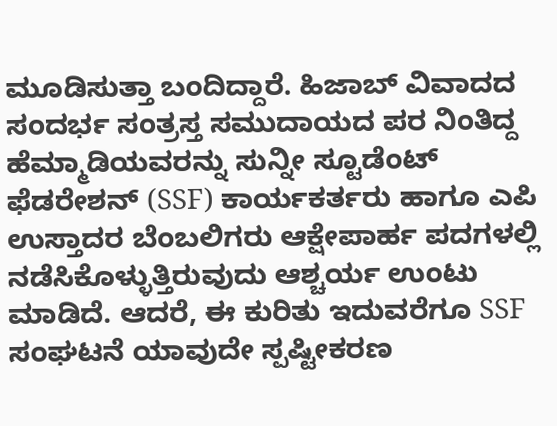ಮೂಡಿಸುತ್ತಾ ಬಂದಿದ್ದಾರೆ. ಹಿಜಾಬ್ ವಿವಾದದ ಸಂದರ್ಭ ಸಂತ್ರಸ್ತ ಸಮುದಾಯದ ಪರ ನಿಂತಿದ್ದ ಹೆಮ್ಮಾಡಿಯವರನ್ನು ಸುನ್ನೀ ಸ್ಟೂಡೆಂಟ್ ಫೆಡರೇಶನ್ (SSF) ಕಾರ್ಯಕರ್ತರು ಹಾಗೂ ಎಪಿ ಉಸ್ತಾದರ ಬೆಂಬಲಿಗರು ಆಕ್ಷೇಪಾರ್ಹ ಪದಗಳಲ್ಲಿ ನಡೆಸಿಕೊಳ್ಳುತ್ತಿರುವುದು ಆಶ್ಚರ್ಯ ಉಂಟು ಮಾಡಿದೆ. ಆದರೆ, ಈ ಕುರಿತು ಇದುವರೆಗೂ SSF ಸಂಘಟನೆ ಯಾವುದೇ ಸ್ಪಷ್ಟೀಕರಣ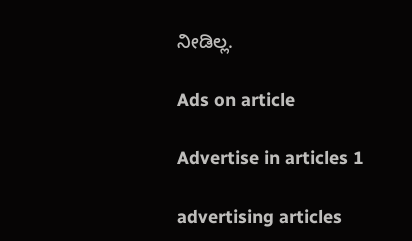ನೀಡಿಲ್ಲ.

Ads on article

Advertise in articles 1

advertising articles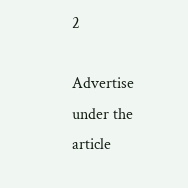2

Advertise under the article